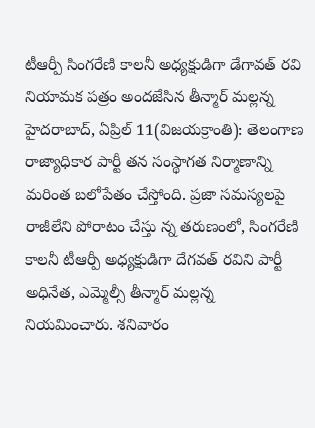టీఆర్పీ సింగరేణి కాలనీ అధ్యక్షుడిగా డేగావత్ రవి
నియామక పత్రం అందజేసిన తీన్మార్ మల్లన్న
హైదరాబాద్, ఏప్రిల్ 11(విజయక్రాంతి): తెలంగాణ రాజ్యాధికార పార్టీ తన సంస్థాగత నిర్మాణాన్ని మరింత బలోపేతం చేస్తోంది. ప్రజా సమస్యలపై రాజీలేని పోరాటం చేస్తు న్న తరుణంలో, సింగరేణి కాలనీ టీఆర్పీ అధ్యక్షుడిగా దేగవత్ రవిని పార్టీ అధినేత, ఎమ్మెల్సీ తీన్మార్ మల్లన్న నియమించారు. శనివారం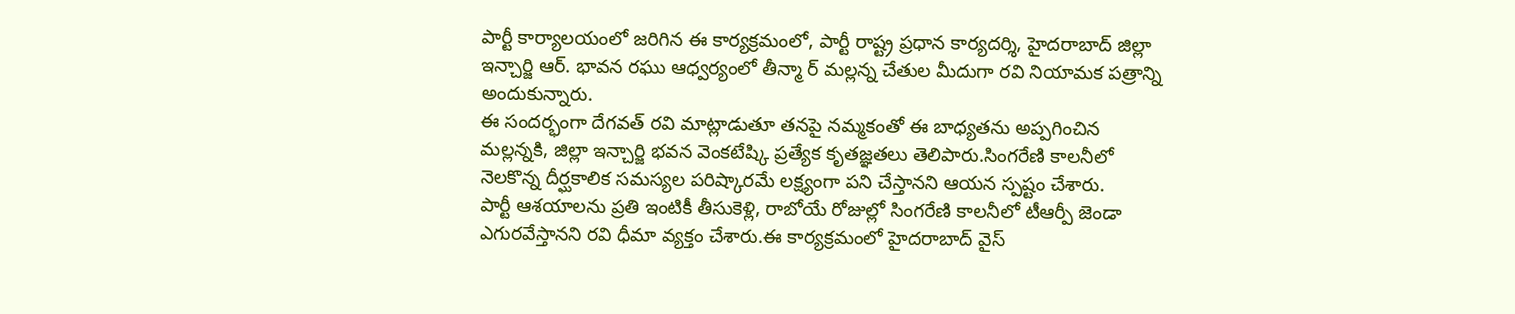పార్టీ కార్యాలయంలో జరిగిన ఈ కార్యక్రమంలో, పార్టీ రాష్ట్ర ప్రధాన కార్యదర్శి, హైదరాబాద్ జిల్లా ఇన్చార్జి ఆర్. భావన రఘు ఆధ్వర్యంలో తీన్మా ర్ మల్లన్న చేతుల మీదుగా రవి నియామక పత్రాన్ని అందుకున్నారు.
ఈ సందర్భంగా దేగవత్ రవి మాట్లాడుతూ తనపై నమ్మకంతో ఈ బాధ్యతను అప్పగించిన మల్లన్నకి, జిల్లా ఇన్చార్జి భవన వెంకటేష్కి ప్రత్యేక కృతజ్ఞతలు తెలిపారు.సింగరేణి కాలనీలో నెలకొన్న దీర్ఘకాలిక సమస్యల పరిష్కారమే లక్ష్యంగా పని చేస్తానని ఆయన స్పష్టం చేశారు.
పార్టీ ఆశయాలను ప్రతి ఇంటికీ తీసుకెళ్లి, రాబోయే రోజుల్లో సింగరేణి కాలనీలో టీఆర్పీ జెండా ఎగురవేస్తానని రవి ధీమా వ్యక్తం చేశారు.ఈ కార్యక్రమంలో హైదరాబాద్ వైస్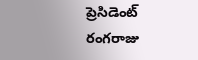ప్రెసిడెంట్ రంగరాజు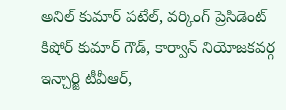అనిల్ కుమార్ పటేల్, వర్కింగ్ ప్రెసిడెంట్ కిషోర్ కుమార్ గౌడ్, కార్వాన్ నియోజకవర్గ ఇన్చార్జి టీవీఆర్,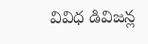వివిధ డివిజన్ల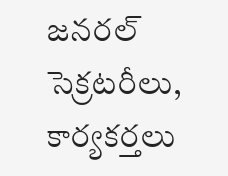జనరల్ సెక్రటరీలు, కార్యకర్తలు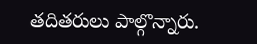తదితరులు పాల్గొన్నారు.